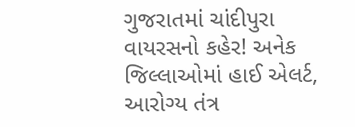ગુજરાતમાં ચાંદીપુરા વાયરસનો કહેર! અનેક જિલ્લાઓમાં હાઈ એલર્ટ, આરોગ્ય તંત્ર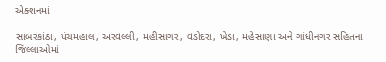એક્શનમાં

સાબરકાંઠા, પંચમહાલ, અરવલ્લી, મહીસાગર, વડોદરા, ખેડા, મહેસાણા અને ગાંધીનગર સહિતના જિલ્લાઓમાં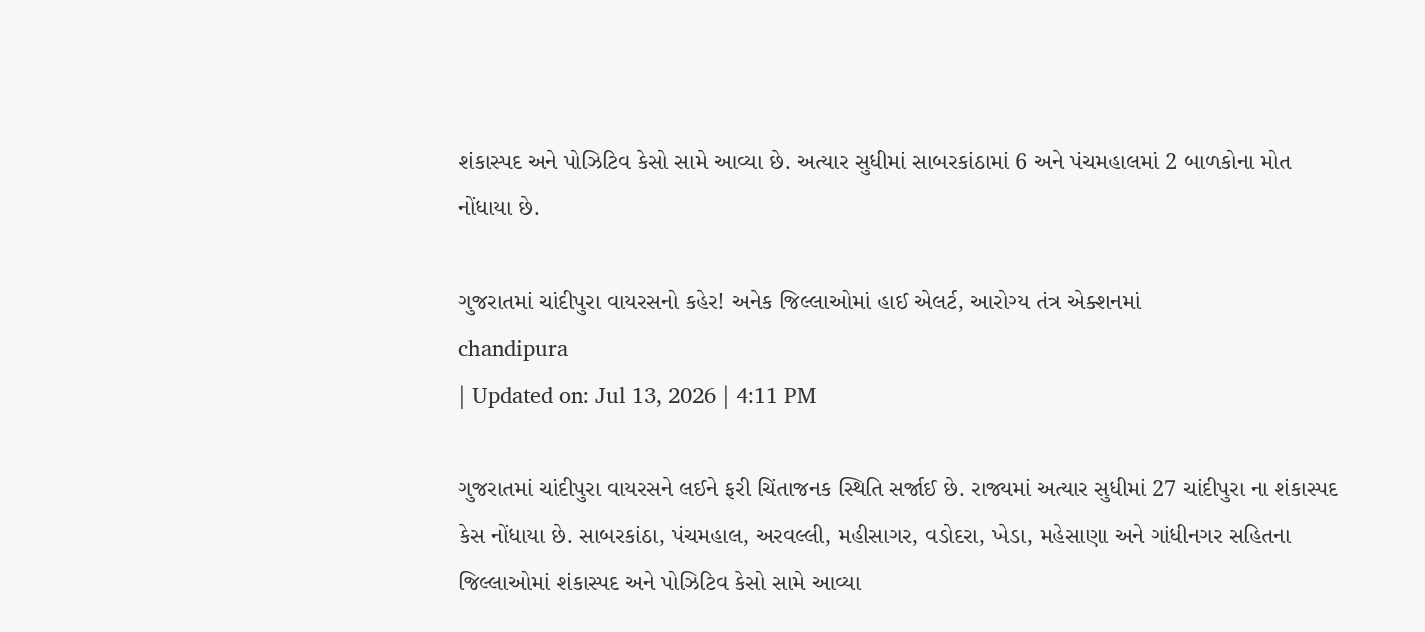શંકાસ્પદ અને પોઝિટિવ કેસો સામે આવ્યા છે. અત્યાર સુધીમાં સાબરકાંઠામાં 6 અને પંચમહાલમાં 2 બાળકોના મોત નોંધાયા છે.

ગુજરાતમાં ચાંદીપુરા વાયરસનો કહેર! અનેક જિલ્લાઓમાં હાઈ એલર્ટ, આરોગ્ય તંત્ર એક્શનમાં
chandipura
| Updated on: Jul 13, 2026 | 4:11 PM

ગુજરાતમાં ચાંદીપુરા વાયરસને લઈને ફરી ચિંતાજનક સ્થિતિ સર્જાઈ છે. રાજ્યમાં અત્યાર સુધીમાં 27 ચાંદીપુરા ના શંકાસ્પદ કેસ નોંધાયા છે. સાબરકાંઠા, પંચમહાલ, અરવલ્લી, મહીસાગર, વડોદરા, ખેડા, મહેસાણા અને ગાંધીનગર સહિતના જિલ્લાઓમાં શંકાસ્પદ અને પોઝિટિવ કેસો સામે આવ્યા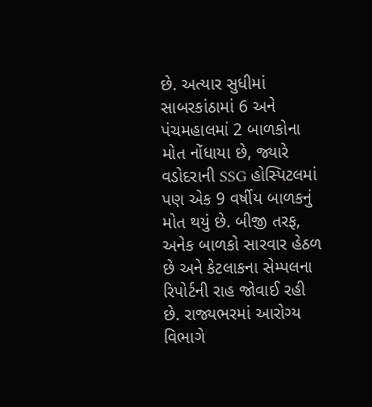છે. અત્યાર સુધીમાં સાબરકાંઠામાં 6 અને પંચમહાલમાં 2 બાળકોના મોત નોંધાયા છે, જ્યારે વડોદરાની SSG હોસ્પિટલમાં પણ એક 9 વર્ષીય બાળકનું મોત થયું છે. બીજી તરફ, અનેક બાળકો સારવાર હેઠળ છે અને કેટલાકના સેમ્પલના રિપોર્ટની રાહ જોવાઈ રહી છે. રાજ્યભરમાં આરોગ્ય વિભાગે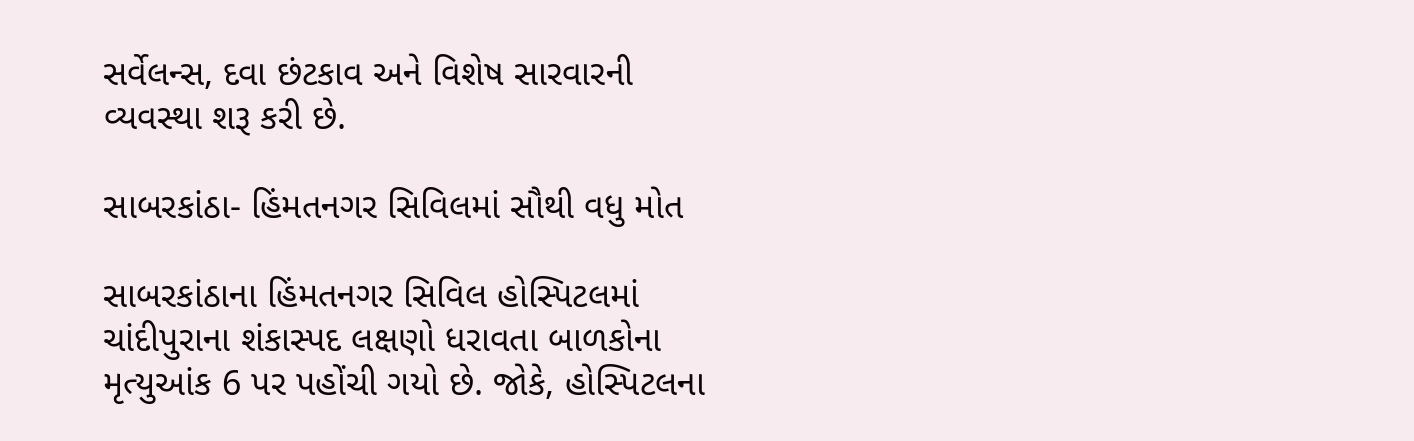સર્વેલન્સ, દવા છંટકાવ અને વિશેષ સારવારની વ્યવસ્થા શરૂ કરી છે.

સાબરકાંઠા- હિંમતનગર સિવિલમાં સૌથી વધુ મોત

સાબરકાંઠાના હિંમતનગર સિવિલ હોસ્પિટલમાં ચાંદીપુરાના શંકાસ્પદ લક્ષણો ધરાવતા બાળકોના મૃત્યુઆંક 6 પર પહોંચી ગયો છે. જોકે, હોસ્પિટલના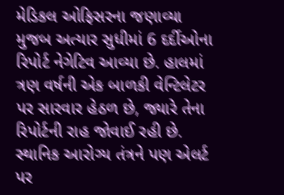મેડિકલ ઓફિસરના જણાવ્યા મુજબ અત્યાર સુધીમાં 6 દર્દીઓના રિપોર્ટ નેગેટિવ આવ્યા છે. હાલમાં ત્રણ વર્ષની એક બાળકી વેન્ટિલેટર પર સારવાર હેઠળ છે, જ્યારે તેના રિપોર્ટની રાહ જોવાઈ રહી છે. સ્થાનિક આરોગ્ય તંત્રને પણ એલર્ટ પર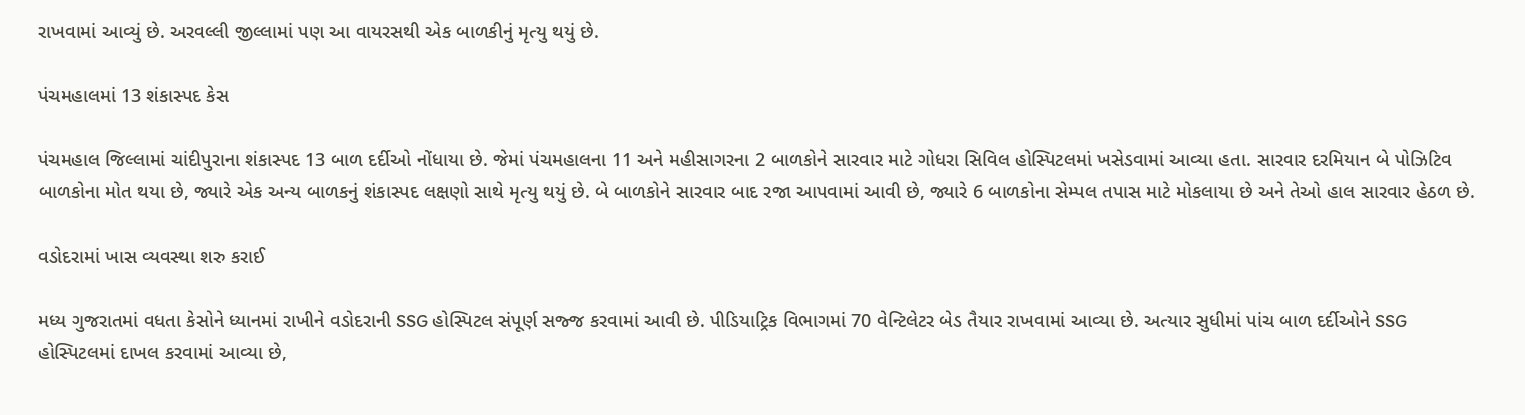રાખવામાં આવ્યું છે. અરવલ્લી જીલ્લામાં પણ આ વાયરસથી એક બાળકીનું મૃત્યુ થયું છે.

પંચમહાલમાં 13 શંકાસ્પદ કેસ

પંચમહાલ જિલ્લામાં ચાંદીપુરાના શંકાસ્પદ 13 બાળ દર્દીઓ નોંધાયા છે. જેમાં પંચમહાલના 11 અને મહીસાગરના 2 બાળકોને સારવાર માટે ગોધરા સિવિલ હોસ્પિટલમાં ખસેડવામાં આવ્યા હતા. સારવાર દરમિયાન બે પોઝિટિવ બાળકોના મોત થયા છે, જ્યારે એક અન્ય બાળકનું શંકાસ્પદ લક્ષણો સાથે મૃત્યુ થયું છે. બે બાળકોને સારવાર બાદ રજા આપવામાં આવી છે, જ્યારે 6 બાળકોના સેમ્પલ તપાસ માટે મોકલાયા છે અને તેઓ હાલ સારવાર હેઠળ છે.

વડોદરામાં ખાસ વ્યવસ્થા શરુ કરાઈ

મધ્ય ગુજરાતમાં વધતા કેસોને ધ્યાનમાં રાખીને વડોદરાની SSG હોસ્પિટલ સંપૂર્ણ સજ્જ કરવામાં આવી છે. પીડિયાટ્રિક વિભાગમાં 70 વેન્ટિલેટર બેડ તૈયાર રાખવામાં આવ્યા છે. અત્યાર સુધીમાં પાંચ બાળ દર્દીઓને SSG હોસ્પિટલમાં દાખલ કરવામાં આવ્યા છે,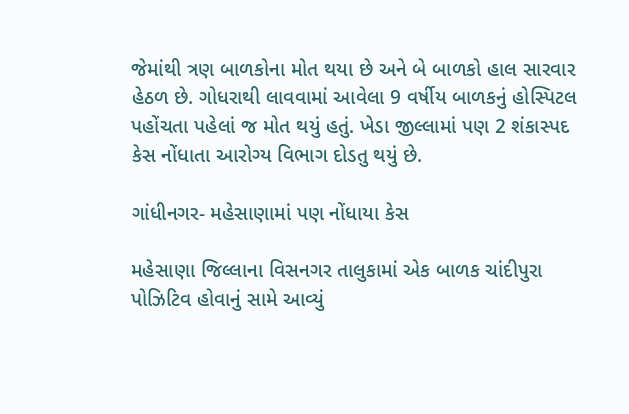જેમાંથી ત્રણ બાળકોના મોત થયા છે અને બે બાળકો હાલ સારવાર હેઠળ છે. ગોધરાથી લાવવામાં આવેલા 9 વર્ષીય બાળકનું હોસ્પિટલ પહોંચતા પહેલાં જ મોત થયું હતું. ખેડા જીલ્લામાં પણ 2 શંકાસ્પદ કેસ નોંધાતા આરોગ્ય વિભાગ દોડતુ થયું છે.

ગાંધીનગર- મહેસાણામાં પણ નોંધાયા કેસ

મહેસાણા જિલ્લાના વિસનગર તાલુકામાં એક બાળક ચાંદીપુરા પોઝિટિવ હોવાનું સામે આવ્યું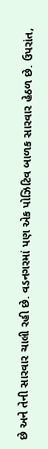છે અને તેની સારવાર ચાલી રહી છે. વડનગરમાં પણ એક પોઝિટિવ બાળક સારવાર હેઠળ છે. ઉપરાંત,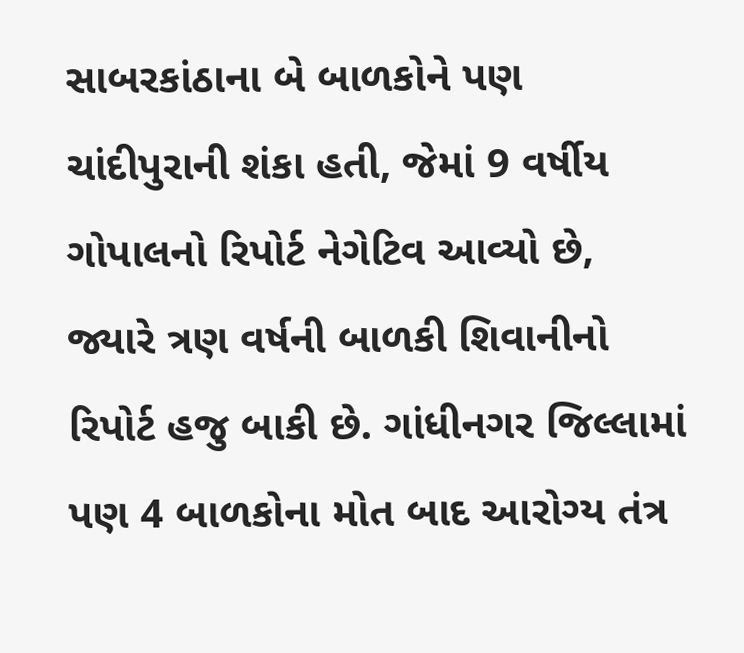સાબરકાંઠાના બે બાળકોને પણ ચાંદીપુરાની શંકા હતી, જેમાં 9 વર્ષીય ગોપાલનો રિપોર્ટ નેગેટિવ આવ્યો છે, જ્યારે ત્રણ વર્ષની બાળકી શિવાનીનો રિપોર્ટ હજુ બાકી છે. ગાંધીનગર જિલ્લામાં પણ 4 બાળકોના મોત બાદ આરોગ્ય તંત્ર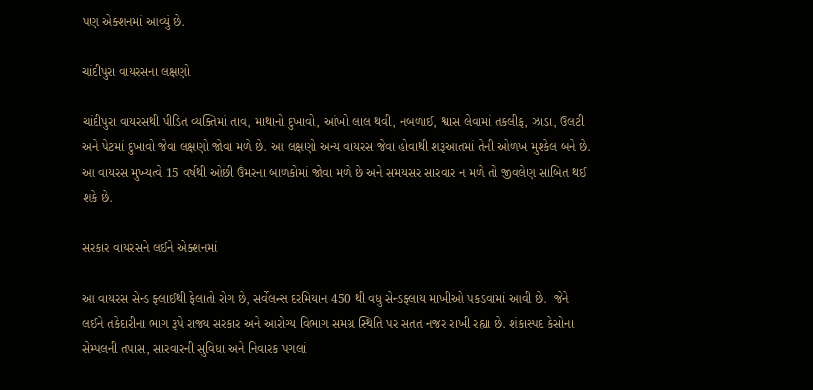પણ એક્શનમાં આવ્યું છે.

ચાંદીપુરા વાયરસના લક્ષણો

ચાંદીપુરા વાયરસથી પીડિત વ્યક્તિમાં તાવ, માથાનો દુખાવો, આંખો લાલ થવી, નબળાઈ, શ્વાસ લેવામાં તકલીફ, ઝાડા, ઉલટી અને પેટમાં દુખાવો જેવા લક્ષણો જોવા મળે છે. આ લક્ષણો અન્ય વાયરસ જેવા હોવાથી શરૂઆતમાં તેની ઓળખ મુશ્કેલ બને છે. આ વાયરસ મુખ્યત્વે 15 વર્ષથી ઓછી ઉંમરના બાળકોમાં જોવા મળે છે અને સમયસર સારવાર ન મળે તો જીવલેણ સાબિત થઈ શકે છે.

સરકાર વાયરસને લઈને એક્શનમાં

આ વાયરસ સેન્ડ ફ્લાઈથી ફેલાતો રોગ છે, સર્વેલન્સ દરમિયાન 450 થી વધુ સેન્ડફ્લાય માખીઓ પકડવામાં આવી છે.  જેને લઈને તકેદારીના ભાગ રૂપે રાજ્ય સરકાર અને આરોગ્ય વિભાગ સમગ્ર સ્થિતિ પર સતત નજર રાખી રહ્યા છે. શંકાસ્પદ કેસોના સેમ્પલની તપાસ, સારવારની સુવિધા અને નિવારક પગલાં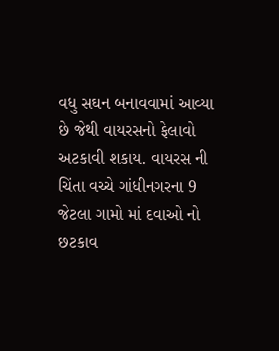વધુ સઘન બનાવવામાં આવ્યા છે જેથી વાયરસનો ફેલાવો અટકાવી શકાય. વાયરસ ની ચિંતા વચ્ચે ગાંધીનગરના 9 જેટલા ગામો માં દવાઓ નો છટકાવ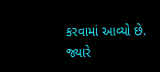કરવામાં આવ્યો છે. જ્યારે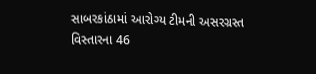સાબરકાંઠામાં આરોગ્ય ટીમની અસરગ્રસ્ત વિસ્તારના 46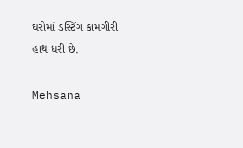ઘરોમાં ડસ્ટિંગ કામગીરી હાથ ધરી છે.

Mehsana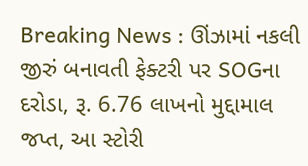Breaking News : ઊંઝામાં નકલી જીરું બનાવતી ફેક્ટરી પર SOGના દરોડા, રૂ. 6.76 લાખનો મુદ્દામાલ જપ્ત, આ સ્ટોરી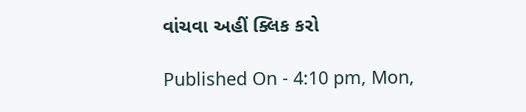વાંચવા અહીં ક્લિક કરો

Published On - 4:10 pm, Mon,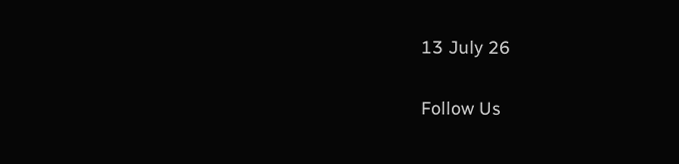13 July 26

Follow Us